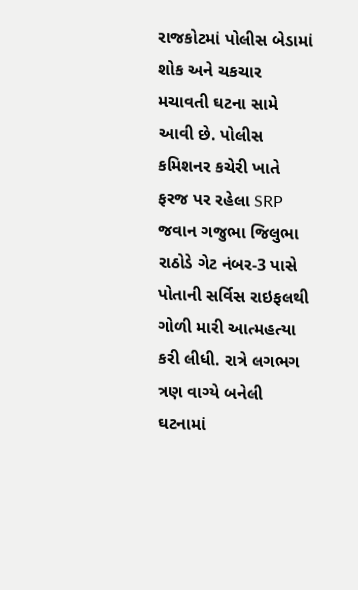રાજકોટમાં પોલીસ બેડામાં શોક અને ચકચાર મચાવતી ઘટના સામે આવી છે. પોલીસ કમિશનર કચેરી ખાતે ફરજ પર રહેલા SRP જવાન ગજુભા જિલુભા રાઠોડે ગેટ નંબર-3 પાસે પોતાની સર્વિસ રાઇફલથી ગોળી મારી આત્મહત્યા કરી લીધી. રાત્રે લગભગ ત્રણ વાગ્યે બનેલી ઘટનામાં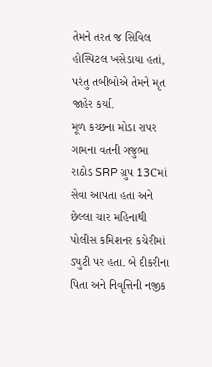તેમને તરત જ સિવિલ હોસ્પિટલ ખસેડાયા હતાં, પરંતુ તબીબોએ તેમને મૃત જાહેર કર્યા.
મૂળ કચ્છના મોડા રાપર ગામના વતની ગજુભા રાઠોડ SRP ગ્રુપ 13Cમાં સેવા આપતા હતા અને છેલ્લા ચાર મહિનાથી પોલીસ કમિશનર કચેરીમાં ડ્યુટી પર હતા. બે દીકરીના પિતા અને નિવૃત્તિની નજીક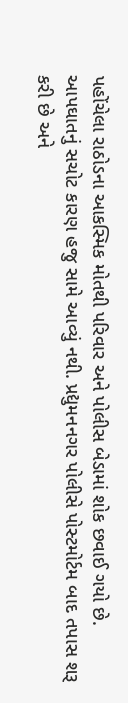પહોંચેલા રાઠોડના આકસ્મિક મોતથી પરિવાર અને પોલીસ બેડામાં શોક છવાઈ ગયો છે.
આપઘાતનું સચોટ કારણ હજુ સામે આવ્યું નથી. પ્રદ્યુમનનગર પોલીસે પોસ્ટમોર્ટમ બાદ તપાસ શરૂ કરી છે અને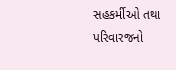સહકર્મીઓ તથા પરિવારજનો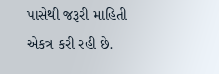પાસેથી જરૂરી માહિતી એકત્ર કરી રહી છે.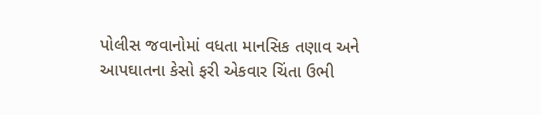પોલીસ જવાનોમાં વધતા માનસિક તણાવ અને આપઘાતના કેસો ફરી એકવાર ચિંતા ઉભી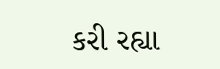કરી રહ્યા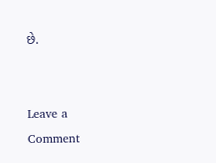છે.


Leave a Comment